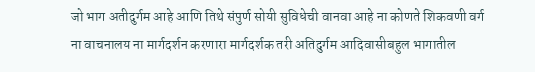जो भाग अतीदुर्गम आहे आणि तिथे संपुर्ण सोयी सुविधेची वानवा आहे ना कोणते शिकवणी वर्ग ना वाचनालय ना मार्गदर्शन करणारा मार्गदर्शक तरी अतिदुर्गम आदिवासीबहुल भागातील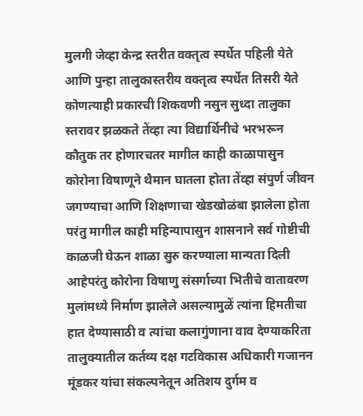मुलगी जेव्हा केन्द्र स्तरीत वक्तृत्व स्पर्धेत पहिली येते आणि पुन्हा तालुकास्तरीय वक्तृत्व स्पर्धेत तिसरी येते कोणत्याही प्रकारची शिकवणी नसुन सुध्दा तालुका स्तरावर झळकते तेंव्हा त्या विद्यार्थिनीचे भरभरून कौतुक तर होणारचतर मागील काही काळापासुन कोरोना विषाणूने थैमान घातला होता तेंव्हा संपुर्ण जीवन जगण्याचा आणि शिक्षणाचा खेडखोळंबा झालेला होता परंतु मागील काही महिन्यापासुन शासनाने सर्व गोष्टीची काळजी घेऊन शाळा सुरु करण्याला मान्यता दिली आहेपरंतु कोरोना विषाणु संसर्गाच्या भितीचे वातावरण मुलांमध्ये निर्माण झालेले असल्यामुळें त्यांना हिमतीचा हात देण्यासाठी व त्यांचा कलागुंणाना वाव देण्याकरिता तालुक्यातील कर्तव्य दक्ष गटविकास अधिकारी गजानन मूंडकर यांचा संकल्पनेतून अतिशय दुर्गम व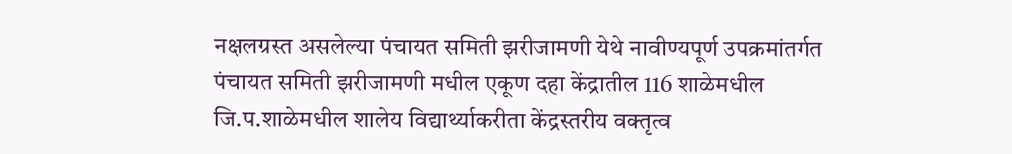नक्षलग्रस्त असलेल्या पंचायत समिती झरीजामणी येथे नावीण्यपूर्ण उपक्रमांतर्गत पंचायत समिती झरीजामणी मधील एकूण दहा केंद्रातील 116 शाळेमधील जि.प.शाळेमधील शालेय विद्यार्थ्याकरीता केंद्रस्तरीय वक्तृत्व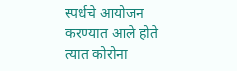स्पर्धचे आयोजन करण्यात आले होते
त्यात कोरोना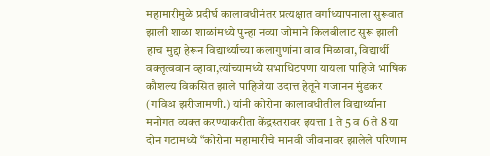महामारीमुळे प्रदीर्घ कालावधीनंतर प्रत्यक्षात वर्गाध्यापनाला सुरूवात झाली शाळा शाळांमध्ये पुन्हा नव्या जोमाने किलबीलाट सुरू झाली हाच मुद्दा हेरून विद्यार्थ्याच्या कलागुणांना वाव मिळावा, विद्यार्थी वक्तृत्ववान व्हावा,त्यांच्यामध्ये सभाधिटपणा यायला पाहिजे भाषिक कौशल्य विकसित झाले पाहिजेया उदात्त हेतूने गजानन मुंडकर (गविअ झरीजामणी.) यांनी कोरोना कालावधीतील विद्यार्थ्याना मनोगत व्यक्त करण्याकरीता केंद्रस्तरावर इयत्ता 1 ते 5 व 6 ते 8 या दोन गटामध्ये “कोरोना महामारीचे मानवी जीवनावर झालेले परिणाम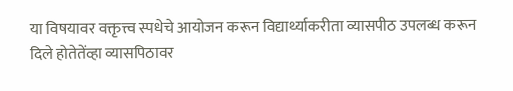या विषयावर वक्तृत्त्व स्पधेचे आयोजन करून विद्यार्थ्याकरीता व्यासपीठ उपलब्ध करून दिले होतेतेंव्हा व्यासपिठावर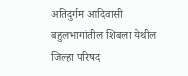अतिदुर्गम आदिवासी बहुलभागांतील शिबला येथील जिल्हा परिषद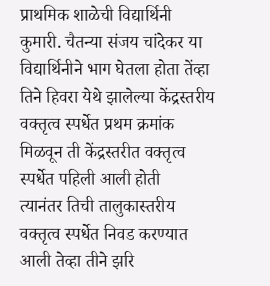प्राथमिक शाळेची विद्यार्थिनी कुमारी. चैतन्या संजय चांदेकर या विद्यार्थिनीने भाग घेतला होता तेंव्हा तिने हिवरा येथे झालेल्या केंद्रस्तरीय वक्तृत्व स्पर्धेत प्रथम क्रमांक मिळवून ती केंद्रस्तरीत वक्तृत्व स्पर्धेत पहिली आली होती
त्यानंतर तिची तालुकास्तरीय वक्तृत्व स्पर्धेत निवड करण्यात आली तेव्हा तीने झरि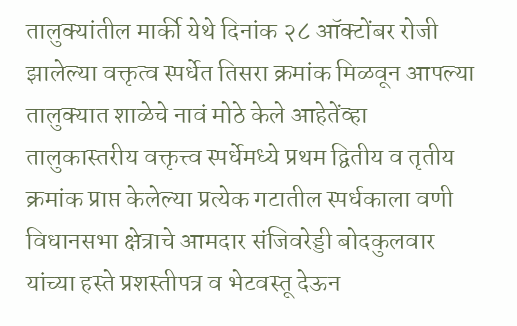तालुक्यांतील मार्की येथे दिनांक २८ ऑक्टोंबर रोजी झालेल्या वक्तृत्व स्पर्धेत तिसरा क्रमांक मिळवून आपल्या तालुक्यात शाळेचे नावं मोठे केले आहेतेंव्हा तालुकास्तरीय वक्तृत्त्व स्पर्धेमध्ये प्रथम द्वितीय व तृतीय क्रमांक प्राप्त केलेल्या प्रत्येक गटातील स्पर्धकाला वणी विधानसभा क्षेत्राचे आमदार संजिवरेड्डी बोदकुलवार यांच्या हस्ते प्रशस्तीपत्र व भेटवस्तू देऊन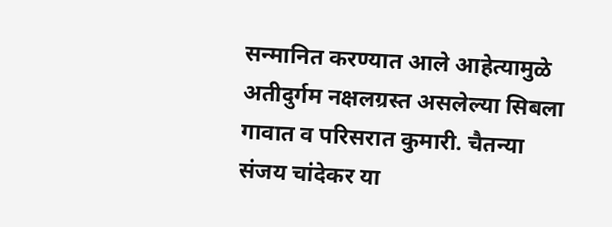सन्मानित करण्यात आले आहेत्यामुळे अतीदुर्गम नक्षलग्रस्त असलेल्या सिबला गावात व परिसरात कुमारी. चैतन्या संजय चांदेकर या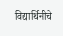विद्यार्थिनीचे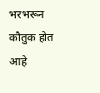भरभरून कौतुक होत आहे